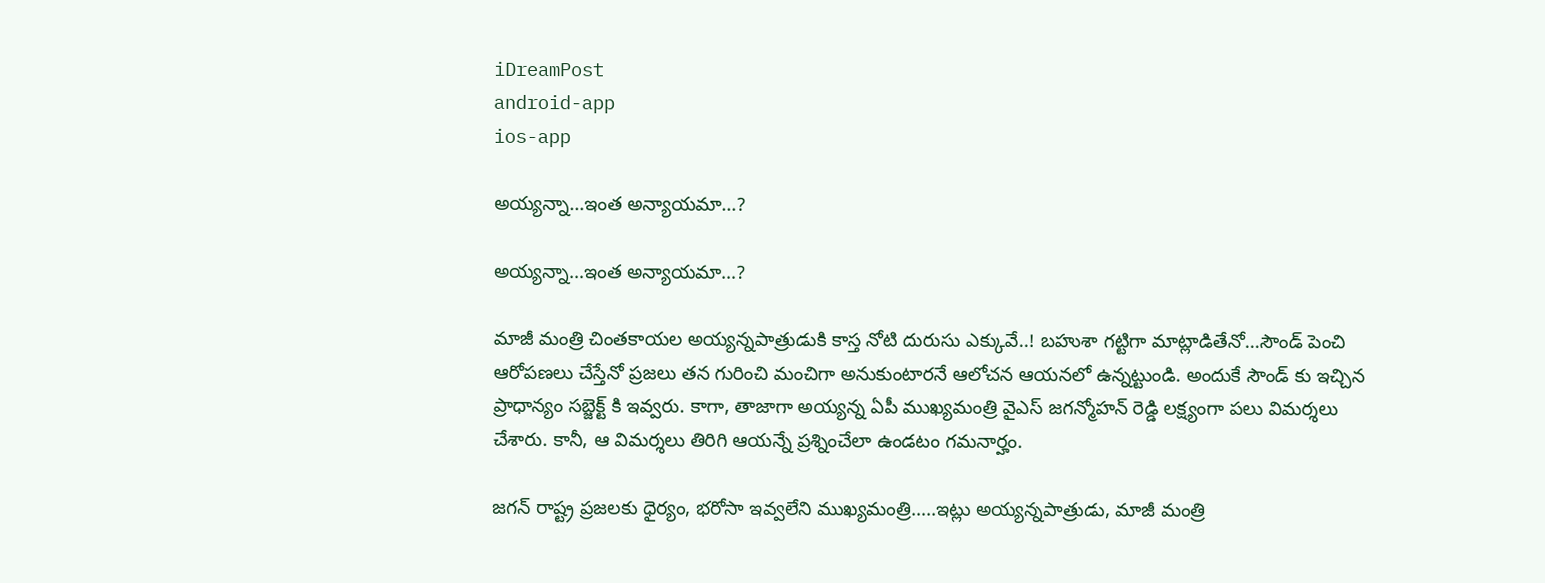iDreamPost
android-app
ios-app

అయ్యన్నా…ఇంత అన్యాయమా…?

అయ్యన్నా…ఇంత అన్యాయమా…?

మాజీ మంత్రి చింతకాయల అయ్యన్నపాత్రుడుకి కాస్త నోటి దురుసు ఎక్కువే..! బహుశా గట్టిగా మాట్లాడితేనో…సౌండ్ పెంచి ఆరోపణలు చేస్తేనో ప్రజలు తన గురించి మంచిగా అనుకుంటారనే ఆలోచన ఆయనలో ఉన్నట్టుండి. అందుకే సౌండ్ కు ఇచ్చిన ప్రాధాన్యం సబ్జెక్ట్ కి ఇవ్వరు. కాగా, తాజాగా అయ్యన్న ఏపీ ముఖ్యమంత్రి వైఎస్ జగన్మోహన్ రెడ్డి లక్ష్యంగా పలు విమర్శలు చేశారు. కానీ, ఆ విమర్శలు తిరిగి ఆయన్నే ప్రశ్నించేలా ఉండటం గమనార్హం.

జగన్ రాష్ట్ర ప్రజలకు ధైర్యం, భరోసా ఇవ్వలేని ముఖ్యమంత్రి…..ఇట్లు అయ్యన్నపాత్రుడు, మాజీ మంత్రి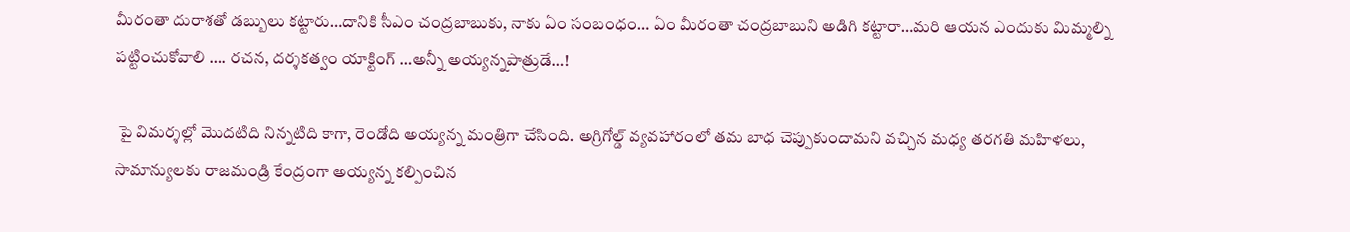మీరంతా దురాశతో డబ్బులు కట్టారు…దానికి సీఎం చంద్రబాబుకు, నాకు ఏం సంబంధం… ఏం మీరంతా చంద్రబాబుని అడిగి కట్టారా…మరి ఆయన ఎందుకు మిమ్మల్ని పట్టించుకోవాలి …. రచన, దర్శకత్వం యాక్టింగ్ …అన్నీ అయ్యన్నపాత్రుడే…!

 పై విమర్శల్లో మొదటిది నిన్నటిది కాగా, రెండోది అయ్యన్న మంత్రిగా చేసింది. అగ్రిగోల్డ్ వ్యవహారంలో తమ బాధ చెప్పుకుందామని వచ్చిన మధ్య తరగతి మహిళలు, సామాన్యులకు రాజమండ్రి కేంద్రంగా అయ్యన్న కల్పించిన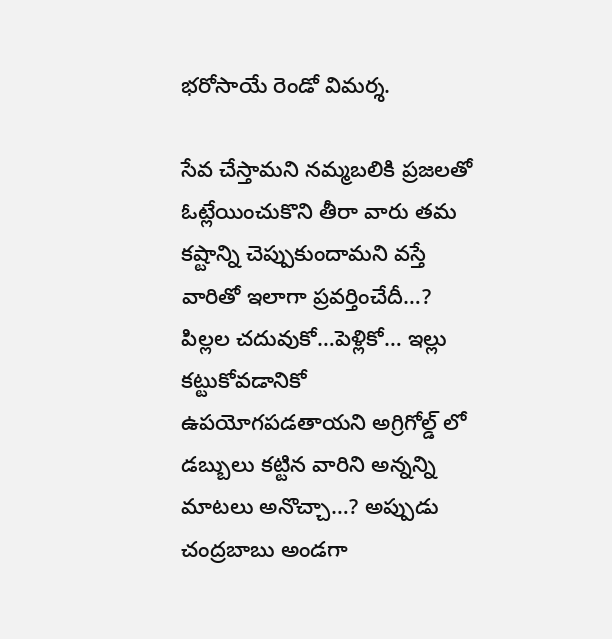భరోసాయే రెండో విమర్శ.

సేవ చేస్తామని నమ్మబలికి ప్రజలతో ఓట్లేయించుకొని తీరా వారు తమ కష్టాన్ని చెప్పుకుందామని వస్తే వారితో ఇలాగా ప్రవర్తించేదీ…? పిల్లల చదువుకో…పెళ్లికో… ఇల్లు కట్టుకోవడానికో ఉపయోగపడతాయని అగ్రిగోల్డ్ లో డబ్బులు కట్టిన వారిని అన్నన్ని మాటలు అనొచ్చా…? అప్పుడు చంద్రబాబు అండగా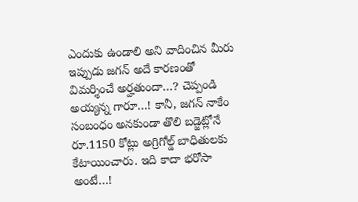ఎందుకు ఉండాలి అని వాదించిన మీరు ఇప్పుడు జగన్ అదే కారణంతో విమర్శించే అర్హతుందా…? చెప్పండి అయ్యన్న గారూ…! కానీ, జగన్ నాకేం సంబంధం అనకుండా తొలి బడ్జెట్లోనే రూ.1150 కోట్లు అగ్రిగోల్డ్ బాధితులకు కేటాయించారు. ఇది కాదా భరోసా అంటే…!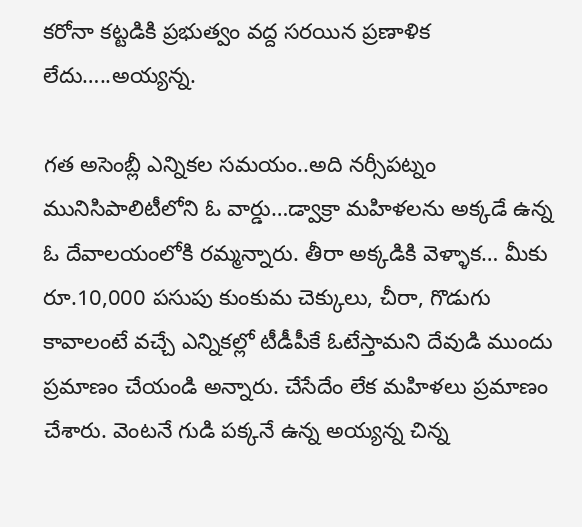కరోనా కట్టడికి ప్రభుత్వం వద్ద సరయిన ప్రణాళిక లేదు…..అయ్యన్న.

గత అసెంబ్లీ ఎన్నికల సమయం..అది నర్సీపట్నం మునిసిపాలిటీలోని ఓ వార్డు…డ్వాక్రా మహిళలను అక్కడే ఉన్న ఓ దేవాలయంలోకి రమ్మన్నారు. తీరా అక్కడికి వెళ్ళాక… మీకు రూ.10,000 పసుపు కుంకుమ చెక్కులు, చీరా, గొడుగు కావాలంటే వచ్చే ఎన్నికల్లో టీడీపీకే ఓటేస్తామని దేవుడి ముందు ప్రమాణం చేయండి అన్నారు. చేసేదేం లేక మహిళలు ప్రమాణం చేశారు. వెంటనే గుడి పక్కనే ఉన్న అయ్యన్న చిన్న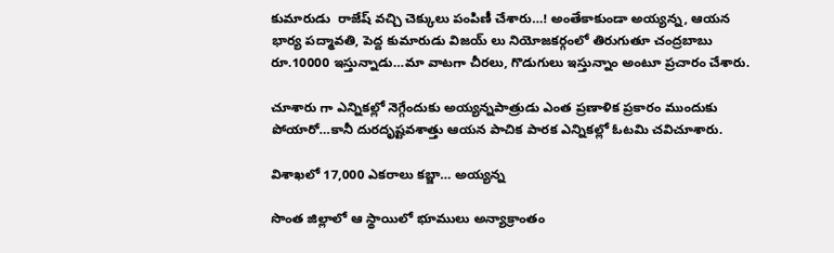కుమారుడు  రాజేష్ వచ్చి చెక్కులు పంపిణీ చేశారు…! అంతేకాకుండా అయ్యన్న, ఆయన భార్య పద్మావతి, పెద్ద కుమారుడు విజయ్ లు నియోజకర్గంలో తిరుగుతూ చంద్రబాబు రూ.10000 ఇస్తున్నాడు…మా వాటగా చీరలు, గొడుగులు ఇస్తున్నాం అంటూ ప్రచారం చేశారు.

చూశారు గా ఎన్నికల్లో నెగ్గేందుకు అయ్యన్నపాత్రుడు ఎంత ప్రణాళిక ప్రకారం ముందుకు పోయారో…కానీ దురదృష్టవశాత్తు ఆయన పాచిక పారక ఎన్నికల్లో ఓటమి చవిచూశారు.

విశాఖలో 17,000 ఎకరాలు కబ్జా… అయ్యన్న

సొంత జిల్లాలో ఆ స్థాయిలో భూములు అన్యాక్రాంతం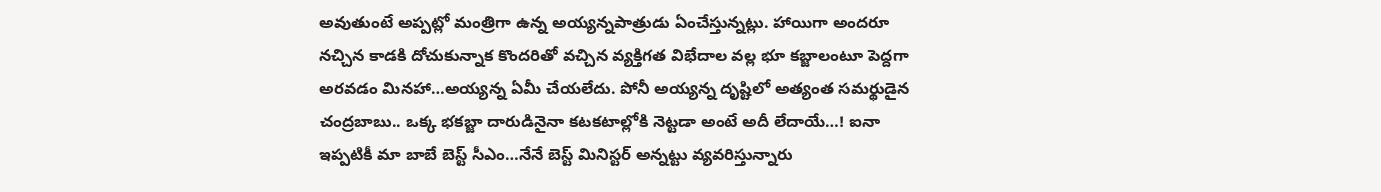అవుతుంటే అప్పట్లో మంత్రిగా ఉన్న అయ్యన్నపాత్రుడు ఏంచేస్తున్నట్లు. హాయిగా అందరూ నచ్చిన కాడకి దోచుకున్నాక కొందరితో వచ్చిన వ్యక్తిగత విభేదాల వల్ల భూ కబ్జాలంటూ పెద్దగా అరవడం మినహా…అయ్యన్న ఏమీ చేయలేదు. పోనీ అయ్యన్న దృష్టిలో అత్యంత సమర్థుడైన చంద్రబాబు.. ఒక్క భకబ్జా దారుడినైనా కటకటాల్లోకి నెట్టడా అంటే అదీ లేదాయే…! ఐనా ఇప్పటికీ మా బాబే బెస్ట్ సీఎం…నేనే బెస్ట్ మినిస్టర్ అన్నట్టు వ్యవరిస్తున్నారు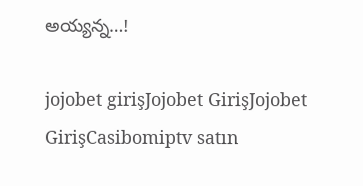అయ్యన్న…!

jojobet girişJojobet GirişJojobet GirişCasibomiptv satın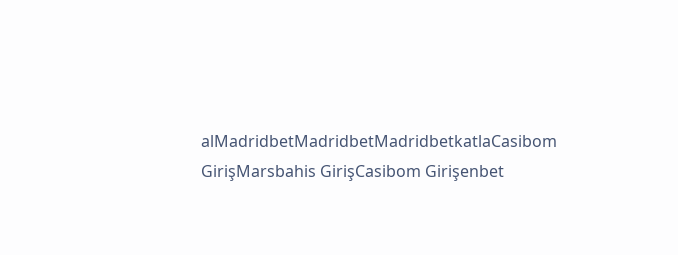alMadridbetMadridbetMadridbetkatlaCasibom GirişMarsbahis GirişCasibom Girişenbet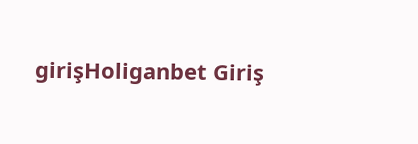girişHoliganbet Giriş